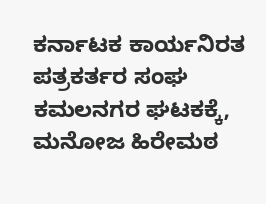ಕರ್ನಾಟಕ ಕಾರ್ಯನಿರತ ಪತ್ರಕರ್ತರ ಸಂಘ ಕಮಲನಗರ ಘಟಕಕ್ಕೆ, ಮನೋಜ ಹಿರೇಮಠ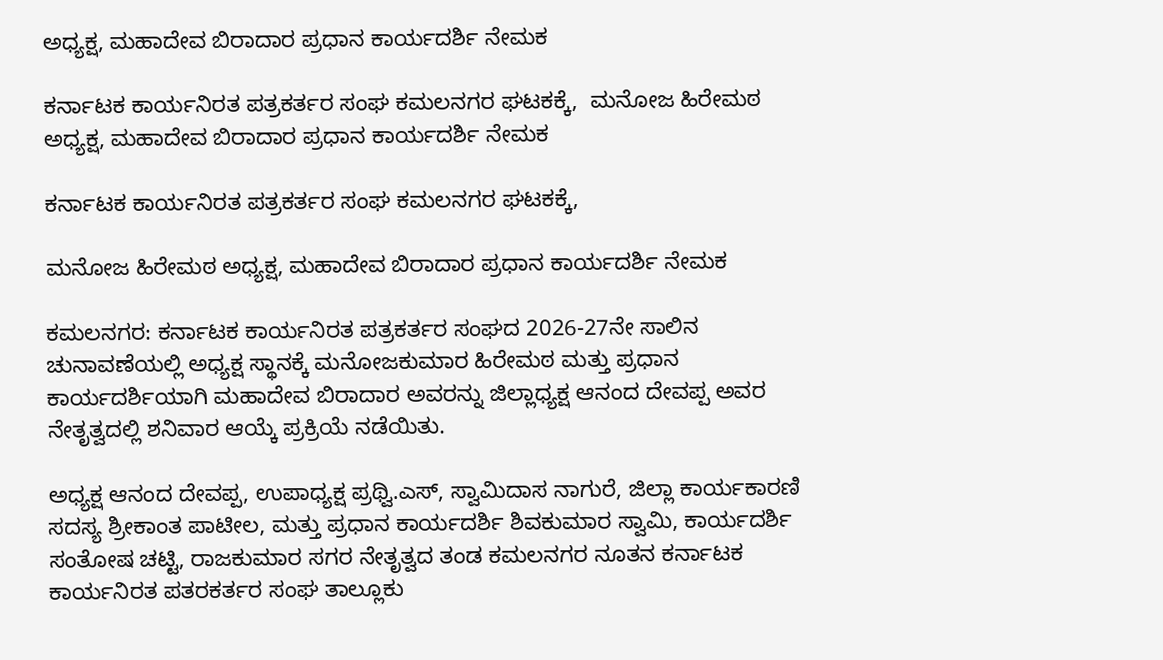ಅಧ್ಯಕ್ಷ, ಮಹಾದೇವ ಬಿರಾದಾರ ಪ್ರಧಾನ ಕಾರ್ಯದರ್ಶಿ ನೇಮಕ

ಕರ್ನಾಟಕ ಕಾರ್ಯನಿರತ ಪತ್ರಕರ್ತರ ಸಂಘ ಕಮಲನಗರ ಘಟಕಕ್ಕೆ,  ಮನೋಜ ಹಿರೇಮಠ ಅಧ್ಯಕ್ಷ, ಮಹಾದೇವ ಬಿರಾದಾರ ಪ್ರಧಾನ ಕಾರ್ಯದರ್ಶಿ ನೇಮಕ

ಕರ್ನಾಟಕ ಕಾರ್ಯನಿರತ ಪತ್ರಕರ್ತರ ಸಂಘ ಕಮಲನಗರ ಘಟಕಕ್ಕೆ,

ಮನೋಜ ಹಿರೇಮಠ ಅಧ್ಯಕ್ಷ, ಮಹಾದೇವ ಬಿರಾದಾರ ಪ್ರಧಾನ ಕಾರ್ಯದರ್ಶಿ ನೇಮಕ

ಕಮಲನಗರ: ಕರ್ನಾಟಕ ಕಾರ್ಯನಿರತ ಪತ್ರಕರ್ತರ ಸಂಘದ 2026-27ನೇ ಸಾಲಿನ ಚುನಾವಣೆಯಲ್ಲಿ ಅಧ್ಯಕ್ಷ ಸ್ಥಾನಕ್ಕೆ ಮನೋಜಕುಮಾರ ಹಿರೇಮಠ ಮತ್ತು ಪ್ರಧಾನ ಕಾರ್ಯದರ್ಶಿಯಾಗಿ ಮಹಾದೇವ ಬಿರಾದಾರ ಅವರನ್ನು ಜಿಲ್ಲಾಧ್ಯಕ್ಷ ಆನಂದ ದೇವಪ್ಪ ಅವರ ನೇತೃತ್ವದಲ್ಲಿ ಶನಿವಾರ ಆಯ್ಕೆ ಪ್ರಕ್ರಿಯೆ ನಡೆಯಿತು.

ಅಧ್ಯಕ್ಷ ಆನಂದ ದೇವಪ್ಪ, ಉಪಾಧ್ಯಕ್ಷ ಪ್ರಥ್ವಿ.ಎಸ್, ಸ್ವಾಮಿದಾಸ ನಾಗುರೆ, ಜಿಲ್ಲಾ ಕಾರ್ಯಕಾರಣಿ ಸದಸ್ಯ ಶ್ರೀಕಾಂತ ಪಾಟೀಲ, ಮತ್ತು ಪ್ರಧಾನ ಕಾರ್ಯದರ್ಶಿ ಶಿವಕುಮಾರ ಸ್ವಾಮಿ, ಕಾರ್ಯದರ್ಶಿ ಸಂತೋಷ ಚಟ್ಟಿ, ರಾಜಕುಮಾರ ಸಗರ ನೇತೃತ್ವದ ತಂಡ ಕಮಲನಗರ ನೂತನ ಕರ್ನಾಟಕ ಕಾರ್ಯನಿರತ ಪತರಕರ್ತರ ಸಂಘ ತಾಲ್ಲೂಕು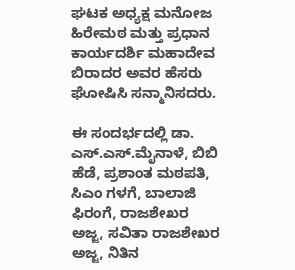ಘಟಕ ಅಧ್ಯಕ್ಷ ಮನೋಜ ಹಿರೇಮಠ ಮತ್ತು ಪ್ರಧಾನ ಕಾರ್ಯದರ್ಶಿ ಮಹಾದೇವ ಬಿರಾದರ ಅವರ ಹೆಸರು ಘೋಷಿಸಿ ಸನ್ಮಾನಿಸದರು.

ಈ ಸಂದರ್ಭದಲ್ಲಿ ಡಾ. ಎಸ್.ಎಸ್.ಮೈನಾಳೆ, ಬಿಬಿ ಹೆಡೆ, ಪ್ರಶಾಂತ ಮಠಪತಿ, ಸಿಎಂ ಗಳಗೆ, ಬಾಲಾಜಿ ಫಿರಂಗೆ, ರಾಜಶೇಖರ ಅಜ್ಜ, ಸವಿತಾ ರಾಜಶೇಖರ ಅಜ್ಜ, ನಿತಿನ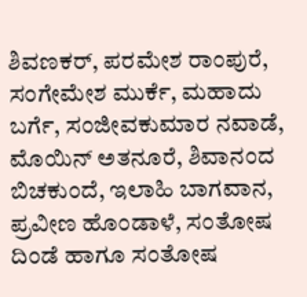ಶಿವಣಕರ್, ಪರಮೇಶ ರಾಂಪುರೆ, ಸಂಗೇಮೇಶ ಮುರ್ಕೆ, ಮಹಾದು ಬರ್ಗೆ, ಸಂಜೀವಕುಮಾರ ನವಾಡೆ, ಮೊಯಿನ್ ಅತನೂರೆ, ಶಿವಾನಂದ ಬಿಚಕುಂದೆ, ಇಲಾಹಿ ಬಾಗವಾನ, ಪ್ರವೀಣ ಹೊಂಡಾಳೆ, ಸಂತೋಷ ದಿಂಡೆ ಹಾಗೂ ಸಂತೋಷ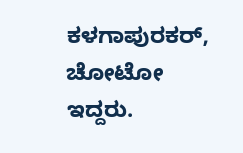ಕಳಗಾಪುರಕರ್, ಚೋಟೋ ಇದ್ದರು.